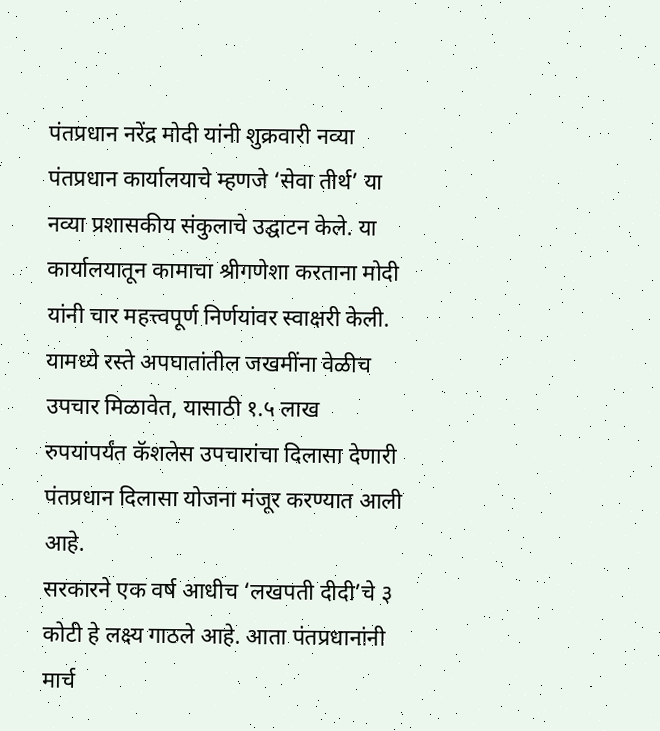पंतप्रधान नरेंद्र मोदी यांनी शुक्रवारी नव्या पंतप्रधान कार्यालयाचे म्हणजे ‘सेवा तीर्थ’ या नव्या प्रशासकीय संकुलाचे उद्घाटन केले. या कार्यालयातून कामाचा श्रीगणेशा करताना मोदी यांनी चार महत्त्वपूर्ण निर्णयांवर स्वाक्षरी केली. यामध्ये रस्ते अपघातांतील जखमींना वेळीच उपचार मिळावेत, यासाठी १.५ लाख रुपयांपर्यंत कॅशलेस उपचारांचा दिलासा देणारी पंतप्रधान दिलासा योजना मंजूर करण्यात आली आहे.
सरकारने एक वर्ष आधीच ‘लखपती दीदी’चे ३ कोटी हे लक्ष्य गाठले आहे. आता पंतप्रधानांनी मार्च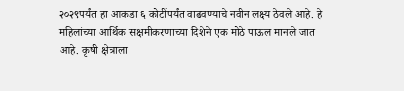२०२९पर्यंत हा आकडा ६ कोटींपर्यंत वाढवण्याचे नवीन लक्ष्य ठेवले आहे. हे महिलांच्या आर्थिक सक्षमीकरणाच्या दिशेने एक मोठे पाऊल मानले जात आहे. कृषी क्षेत्राला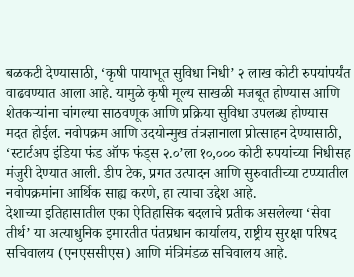बळकटी देण्यासाठी, ‘कृषी पायाभूत सुविधा निधी’ २ लाख कोटी रुपयांपर्यंत वाढवण्यात आला आहे. यामुळे कृषी मूल्य साखळी मजबूत होण्यास आणि शेतकऱ्यांना चांगल्या साठवणूक आणि प्रक्रिया सुविधा उपलब्ध होण्यास मदत होईल. नवोपक्रम आणि उदयोन्मुख तंत्रज्ञानाला प्रोत्साहन देण्यासाठी, ‘स्टार्टअप इंडिया फंड ऑफ फंड्स २.०’ला १०,००० कोटी रुपयांच्या निधीसह मंजुरी देण्यात आली. डीप टेक, प्रगत उत्पादन आणि सुरुवातीच्या टप्प्यातील नवोपक्रमांना आर्थिक साह्य करणे, हा त्याचा उद्देश आहे.
देशाच्या इतिहासातील एका ऐतिहासिक बदलाचे प्रतीक असलेल्या ‘सेवा तीर्थ’ या अत्याधुनिक इमारतीत पंतप्रधान कार्यालय, राष्ट्रीय सुरक्षा परिषद सचिवालय (एनएससीएस) आणि मंत्रिमंडळ सचिवालय आहे.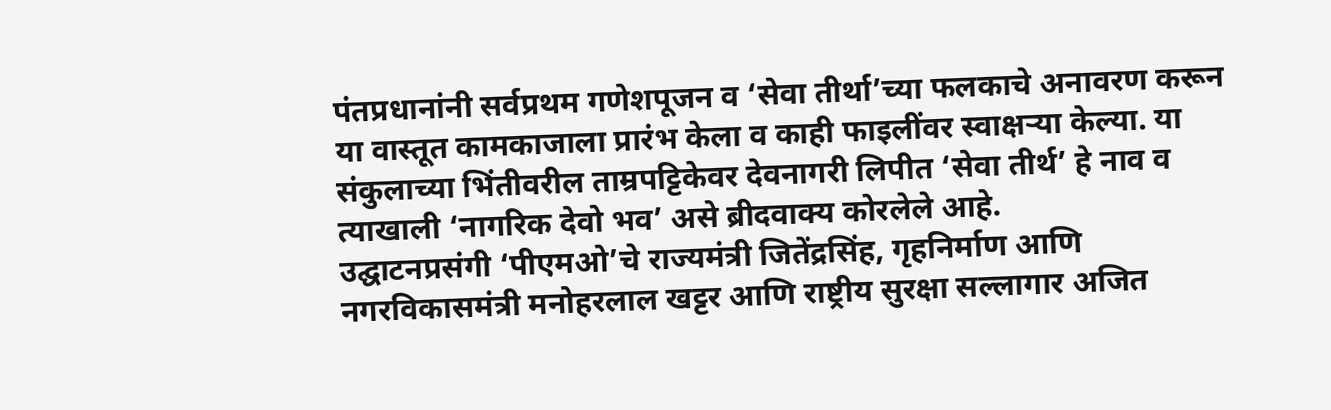पंतप्रधानांनी सर्वप्रथम गणेशपूजन व ‘सेवा तीर्था’च्या फलकाचे अनावरण करून या वास्तूत कामकाजाला प्रारंभ केला व काही फाइलींवर स्वाक्षऱ्या केल्या. या संकुलाच्या भिंतीवरील ताम्रपट्टिकेवर देवनागरी लिपीत ‘सेवा तीर्थ’ हे नाव व त्याखाली ‘नागरिक देवो भव’ असे ब्रीदवाक्य कोरलेले आहे.
उद्घाटनप्रसंगी ‘पीएमओ’चे राज्यमंत्री जितेंद्रसिंह, गृहनिर्माण आणि नगरविकासमंत्री मनोहरलाल खट्टर आणि राष्ट्रीय सुरक्षा सल्लागार अजित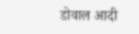डोवाल आदी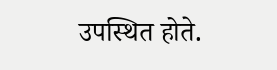उपस्थित होते.